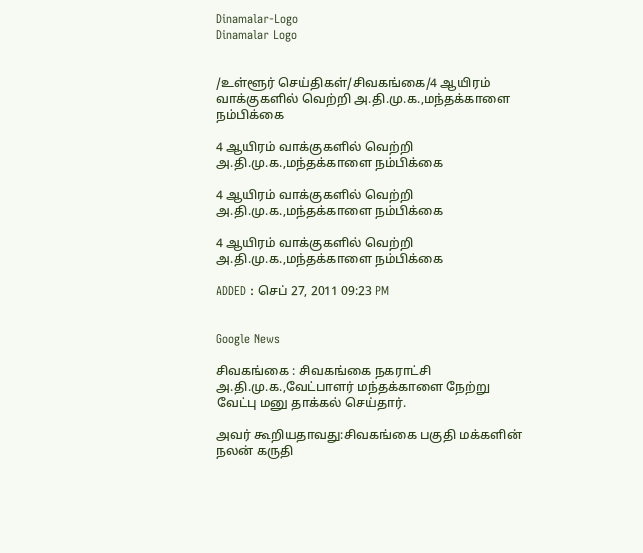Dinamalar-Logo
Dinamalar Logo


/உள்ளூர் செய்திகள்/சிவகங்கை/4 ஆயிரம் வாக்குகளில் வெற்றி அ.தி.மு.க.,மந்தக்காளை நம்பிக்கை

4 ஆயிரம் வாக்குகளில் வெற்றி அ.தி.மு.க.,மந்தக்காளை நம்பிக்கை

4 ஆயிரம் வாக்குகளில் வெற்றி அ.தி.மு.க.,மந்தக்காளை நம்பிக்கை

4 ஆயிரம் வாக்குகளில் வெற்றி அ.தி.மு.க.,மந்தக்காளை நம்பிக்கை

ADDED : செப் 27, 2011 09:23 PM


Google News

சிவகங்கை : சிவகங்கை நகராட்சி அ.தி.மு.க.,வேட்பாளர் மந்தக்காளை நேற்று வேட்பு மனு தாக்கல் செய்தார்.

அவர் கூறியதாவது:சிவகங்கை பகுதி மக்களின் நலன் கருதி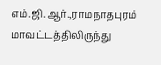எம்.ஜி.ஆர்.,ராமநாதபுரம் மாவட்டத்திலிருந்து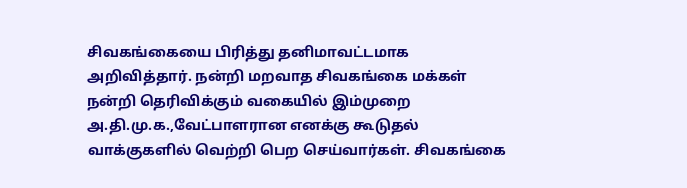சிவகங்கையை பிரித்து தனிமாவட்டமாக அறிவித்தார். நன்றி மறவாத சிவகங்கை மக்கள் நன்றி தெரிவிக்கும் வகையில் இம்முறை அ.தி.மு.க.,வேட்பாளரான எனக்கு கூடுதல் வாக்குகளில் வெற்றி பெற செய்வார்கள். சிவகங்கை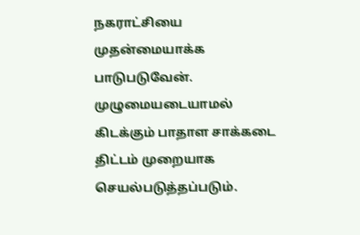நகராட்சியை முதன்மையாக்க பாடுபடுவேன். முழுமையடையாமல் கிடக்கும் பாதாள சாக்கடை திட்டம் முறையாக செயல்படுத்தப்படும்.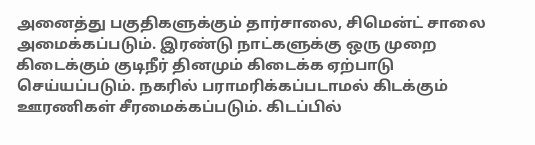அனைத்து பகுதிகளுக்கும் தார்சாலை, சிமென்ட் சாலை அமைக்கப்படும். இரண்டு நாட்களுக்கு ஒரு முறை கிடைக்கும் குடிநீர் தினமும் கிடைக்க ஏற்பாடு செய்யப்படும். நகரில் பராமரிக்கப்படாமல் கிடக்கும் ஊரணிகள் சீரமைக்கப்படும். கிடப்பில்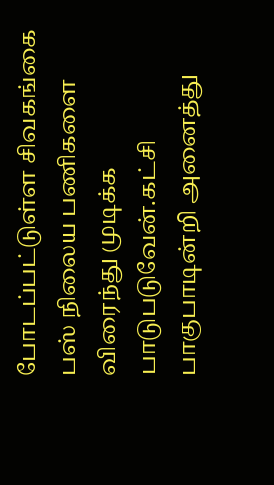போடப்பட்டுள்ள சிவகங்கை பஸ் நிலைய பணிகளை விரைந்து முடிக்க பாடுபடுவேன்.கட்சி பாகுபாடின்றி அனைத்து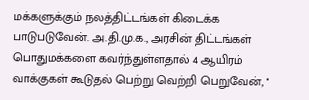மக்களுக்கும் நலத்திட்டங்கள் கிடைக்க பாடுபடுவேன். அ.தி.மு.க., அரசின் திட்டங்கள் பொதுமக்களை கவர்ந்துள்ளதால் 4 ஆயிரம் வாக்குகள் கூடுதல் பெற்று வெற்றி பெறுவேன், ''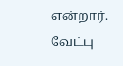என்றார். வேட்பு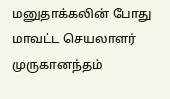மனுதாக்கலின் போது மாவட்ட செயலாளர் முருகானந்தம்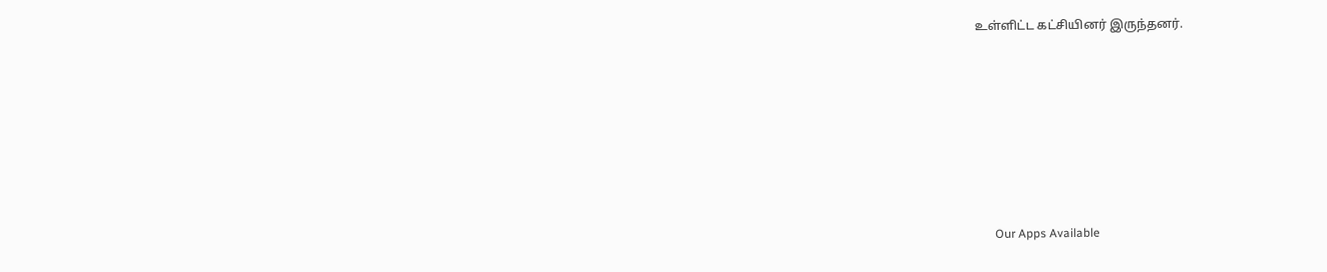உள்ளிட்ட கட்சியினர் இருந்தனர்.









      Our Apps Available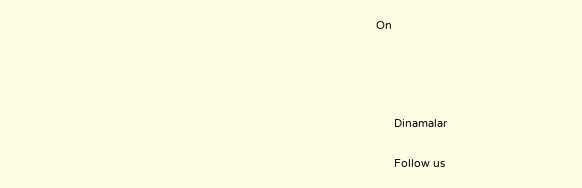On




      Dinamalar

      Follow us